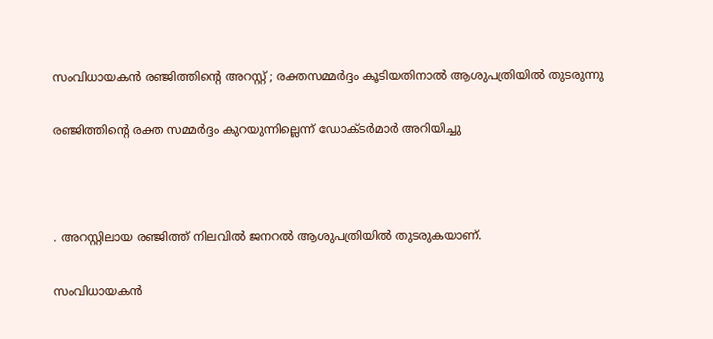സംവിധായകന്‍ രഞ്ജിത്തിന്റെ അറസ്റ്റ് ; രക്തസമ്മര്‍ദ്ദം കൂടിയതിനാല്‍ ആശുപത്രിയില്‍ തുടരുന്നു

രഞ്ജിത്തിന്റെ രക്ത സമ്മര്‍ദ്ദം കുറയുന്നില്ലെന്ന് ഡോക്ടര്‍മാര്‍ അറിയിച്ചു



. അറസ്റ്റിലായ രഞ്ജിത്ത് നിലവില്‍ ജനറല്‍ ആശുപത്രിയില്‍ തുടരുകയാണ്.

സംവിധായകന്‍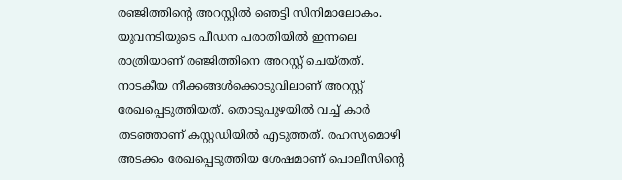രഞ്ജിത്തിന്റെ അറസ്റ്റില്‍ ഞെട്ടി സിനിമാലോകം. യുവനടിയുടെ പീഡന പരാതിയില്‍ ഇന്നലെ രാത്രിയാണ് രഞ്ജിത്തിനെ അറസ്റ്റ് ചെയ്തത്. നാടകീയ നീക്കങ്ങള്‍ക്കൊടുവിലാണ് അറസ്റ്റ് രേഖപ്പെടുത്തിയത്. തൊടുപുഴയില്‍ വച്ച് കാര്‍ തടഞ്ഞാണ് കസ്റ്റഡിയില്‍ എടുത്തത്. രഹസ്യമൊഴി അടക്കം രേഖപ്പെടുത്തിയ ശേഷമാണ് പൊലീസിന്റെ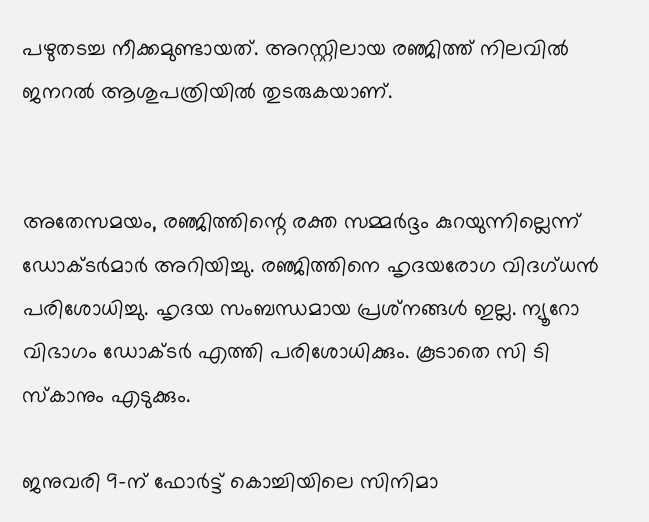പഴുതടച്ച നീക്കമുണ്ടായത്. അറസ്റ്റിലായ രഞ്ജിത്ത് നിലവില്‍ ജനറല്‍ ആശുപത്രിയില്‍ തുടരുകയാണ്.


അതേസമയം, രഞ്ജിത്തിന്റെ രക്ത സമ്മര്‍ദ്ദം കുറയുന്നില്ലെന്ന് ഡോക്ടര്‍മാര്‍ അറിയിച്ചു. രഞ്ജിത്തിനെ ഹൃദയരോഗ വിദഗ്ധന്‍ പരിശോധിച്ചു. ഹൃദയ സംബന്ധമായ പ്രശ്‌നങ്ങള്‍ ഇല്ല. ന്യൂറോ വിഭാഗം ഡോക്ടര്‍ എത്തി പരിശോധിക്കും. കൂടാതെ സി ടി സ്‌കാനും എടുക്കും.

ജനുവരി 9-ന് ഫോര്‍ട്ട് കൊച്ചിയിലെ സിനിമാ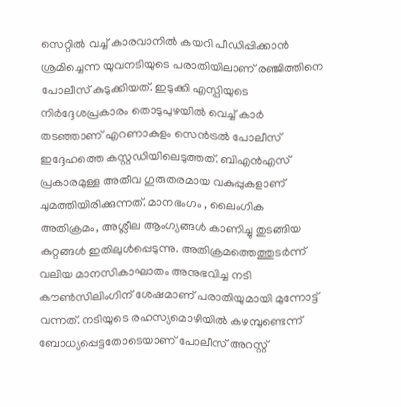സെറ്റില്‍ വച്ച് കാരവാനില്‍ കയറി പീഡിപ്പിക്കാന്‍ ശ്രമിച്ചെന്ന യുവനടിയുടെ പരാതിയിലാണ് രഞ്ജിത്തിനെ പോലീസ് കുടുക്കിയത്. ഇടുക്കി എസ്പിയുടെ നിര്‍ദ്ദേശപ്രകാരം തൊടുപുഴയില്‍ വെച്ച് കാര്‍ തടഞ്ഞാണ് എറണാകുളം സെന്‍ട്രല്‍ പോലീസ് ഇദ്ദേഹത്തെ കസ്റ്റഡിയിലെടുത്തത്. ബിഎന്‍എസ് പ്രകാരമുള്ള അതീവ ഗുരുതരമായ വകുപ്പുകളാണ് ചുമത്തിയിരിക്കുന്നത്. മാനഭംഗം , ലൈംഗിക അതിക്രമം, അശ്ലീല ആംഗ്യങ്ങള്‍ കാണിച്ചു തുടങ്ങിയ കുറ്റങ്ങള്‍ ഇതിലുള്‍പ്പെടുന്നു. അതിക്രമത്തെത്തുടര്‍ന്ന് വലിയ മാനസികാഘാതം അനുഭവിച്ച നടി കൗണ്‍സിലിംഗിന് ശേഷമാണ് പരാതിയുമായി മുന്നോട്ട് വന്നത്. നടിയുടെ രഹസ്യമൊഴിയില്‍ കഴമ്പുണ്ടെന്ന് ബോധ്യപ്പെട്ടതോടെയാണ് പോലീസ് അറസ്റ്റ്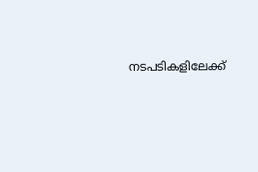നടപടികളിലേക്ക്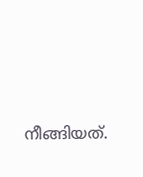നീങ്ങിയത്.